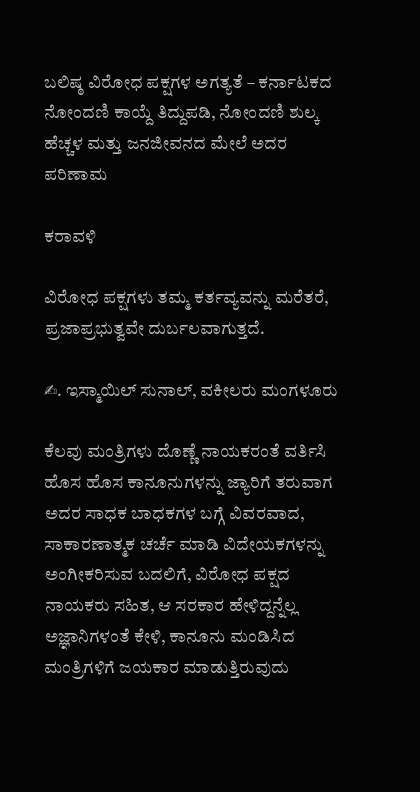ಬಲಿಷ್ಠ ವಿರೋಧ ಪಕ್ಷಗಳ ಅಗತ್ಯತೆ – ಕರ್ನಾಟಕದ ನೋಂದಣಿ ಕಾಯ್ದೆ ತಿದ್ದುಪಡಿ, ನೋಂದಣಿ ಶುಲ್ಕ ಹೆಚ್ಚಳ ಮತ್ತು ಜನಜೀವನದ ಮೇಲೆ ಅದರ ಪರಿಣಾಮ

ಕರಾವಳಿ

ವಿರೋಧ ಪಕ್ಷಗಳು ತಮ್ಮ ಕರ್ತವ್ಯವನ್ನು ಮರೆತರೆ, ಪ್ರಜಾಪ್ರಭುತ್ವವೇ ದುರ್ಬಲವಾಗುತ್ತದೆ.

✍. ಇಸ್ಮಾಯಿಲ್ ಸುನಾಲ್, ವಕೀಲರು ಮಂಗಳೂರು

ಕೆಲವು ಮಂತ್ರಿಗಳು ದೊಣ್ಣೆ ನಾಯಕರಂತೆ ವರ್ತಿಸಿ ಹೊಸ ಹೊಸ ಕಾನೂನುಗಳನ್ನು ಜ್ಯಾರಿಗೆ ತರುವಾಗ ಅದರ ಸಾಧಕ ಬಾಧಕಗಳ ಬಗ್ಗೆ ವಿವರವಾದ, ಸಾಕಾರಣಾತ್ಮಕ ಚರ್ಚೆ ಮಾಡಿ ವಿದೇಯಕಗಳನ್ನು ಅಂಗೀಕರಿಸುವ ಬದಲಿಗೆ, ವಿರೋಧ ಪಕ್ಷದ ನಾಯಕರು ಸಹಿತ, ಆ ಸರಕಾರ ಹೇಳಿದ್ದನ್ನೆಲ್ಲ ಅಜ್ಞಾನಿಗಳಂತೆ ಕೇಳಿ, ಕಾನೂನು ಮಂಡಿಸಿದ ಮಂತ್ರಿಗಳಿಗೆ ಜಯಕಾರ ಮಾಡುತ್ತಿರುವುದು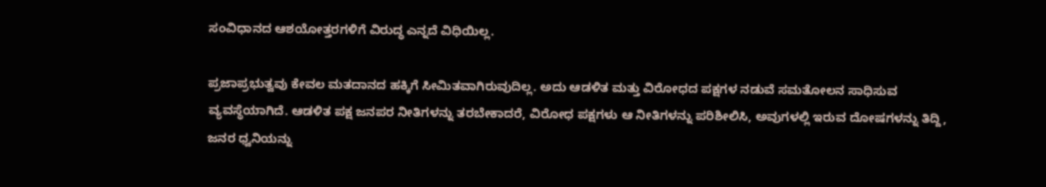ಸಂವಿಧಾನದ ಆಶಯೋತ್ತರಗಳಿಗೆ ವಿರುದ್ಧ ಎನ್ನದೆ ವಿಧಿಯಿಲ್ಲ.

ಪ್ರಜಾಪ್ರಭುತ್ವವು ಕೇವಲ ಮತದಾನದ ಹಕ್ಕಿಗೆ ಸೀಮಿತವಾಗಿರುವುದಿಲ್ಲ. ಅದು ಆಡಳಿತ ಮತ್ತು ವಿರೋಧದ ಪಕ್ಷಗಳ ನಡುವೆ ಸಮತೋಲನ ಸಾಧಿಸುವ ವ್ಯವಸ್ಥೆಯಾಗಿದೆ. ಆಡಳಿತ ಪಕ್ಷ ಜನಪರ ನೀತಿಗಳನ್ನು ತರಬೇಕಾದರೆ, ವಿರೋಧ ಪಕ್ಷಗಳು ಆ ನೀತಿಗಳನ್ನು ಪರಿಶೀಲಿಸಿ, ಅವುಗಳಲ್ಲಿ ಇರುವ ದೋಷಗಳನ್ನು ತಿದ್ದಿ, ಜನರ ಧ್ವನಿಯನ್ನು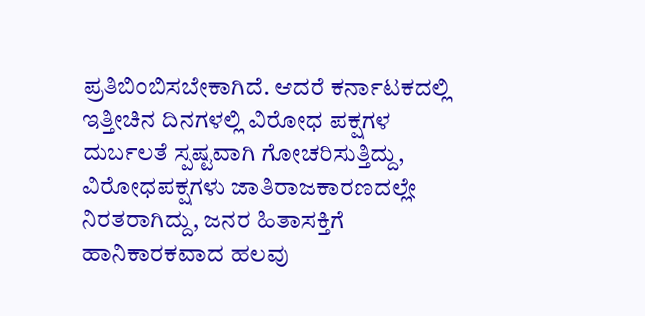ಪ್ರತಿಬಿಂಬಿಸಬೇಕಾಗಿದೆ. ಆದರೆ ಕರ್ನಾಟಕದಲ್ಲಿ ಇತ್ತೀಚಿನ ದಿನಗಳಲ್ಲಿ ವಿರೋಧ ಪಕ್ಷಗಳ ದುರ್ಬಲತೆ ಸ್ಪಷ್ಟವಾಗಿ ಗೋಚರಿಸುತ್ತಿದ್ದು, ವಿರೋಧಪಕ್ಷಗಳು ಜಾತಿರಾಜಕಾರಣದಲ್ಲೇ ನಿರತರಾಗಿದ್ದು, ಜನರ ಹಿತಾಸಕ್ತಿಗೆ ಹಾನಿಕಾರಕವಾದ ಹಲವು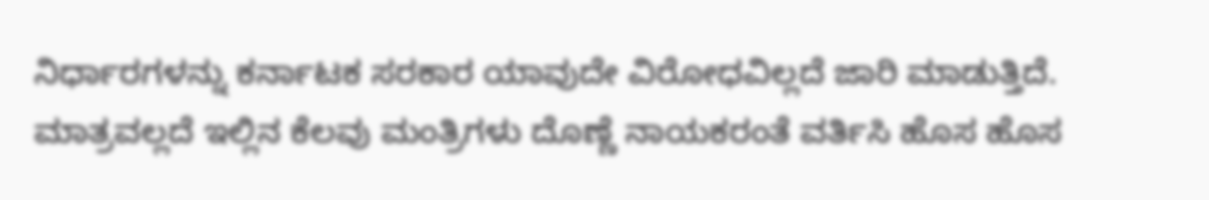ನಿರ್ಧಾರಗಳನ್ನು ಕರ್ನಾಟಕ ಸರಕಾರ ಯಾವುದೇ ವಿರೋಧವಿಲ್ಲದೆ ಜಾರಿ ಮಾಡುತ್ತಿದೆ. ಮಾತ್ರವಲ್ಲದೆ ಇಲ್ಲಿನ ಕೆಲವು ಮಂತ್ರಿಗಳು ದೊಣ್ಣೆ ನಾಯಕರಂತೆ ವರ್ತಿಸಿ ಹೊಸ ಹೊಸ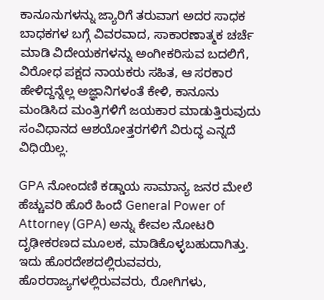ಕಾನೂನುಗಳನ್ನು ಜ್ಯಾರಿಗೆ ತರುವಾಗ ಅದರ ಸಾಧಕ ಬಾಧಕಗಳ ಬಗ್ಗೆ ವಿವರವಾದ, ಸಾಕಾರಣಾತ್ಮಕ ಚರ್ಚೆ ಮಾಡಿ ವಿದೇಯಕಗಳನ್ನು ಅಂಗೀಕರಿಸುವ ಬದಲಿಗೆ, ವಿರೋಧ ಪಕ್ಷದ ನಾಯಕರು ಸಹಿತ, ಆ ಸರಕಾರ ಹೇಳಿದ್ದನ್ನೆಲ್ಲ ಅಜ್ಞಾನಿಗಳಂತೆ ಕೇಳಿ, ಕಾನೂನು ಮಂಡಿಸಿದ ಮಂತ್ರಿಗಳಿಗೆ ಜಯಕಾರ ಮಾಡುತ್ತಿರುವುದು ಸಂವಿಧಾನದ ಆಶಯೋತ್ತರಗಳಿಗೆ ವಿರುದ್ಧ ಎನ್ನದೆ ವಿಧಿಯಿಲ್ಲ.

GPA ನೋಂದಣಿ ಕಡ್ಡಾಯ ಸಾಮಾನ್ಯ ಜನರ ಮೇಲೆ ಹೆಚ್ಚುವರಿ ಹೊರೆ ಹಿಂದೆ General Power of Attorney (GPA) ಅನ್ನು ಕೇವಲ ನೋಟರಿ ದೃಢೀಕರಣದ ಮೂಲಕ, ಮಾಡಿಕೊಳ್ಳಬಹುದಾಗಿತ್ತು. ಇದು ಹೊರದೇಶದಲ್ಲಿರುವವರು, ಹೊರರಾಜ್ಯಗಳಲ್ಲಿರುವವರು, ರೋಗಿಗಳು,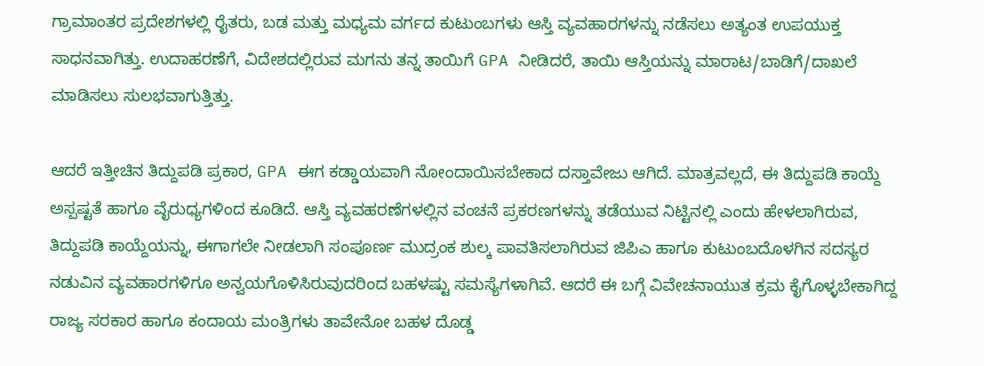ಗ್ರಾಮಾಂತರ ಪ್ರದೇಶಗಳಲ್ಲಿ ರೈತರು, ಬಡ ಮತ್ತು ಮಧ್ಯಮ ವರ್ಗದ ಕುಟುಂಬಗಳು ಆಸ್ತಿ ವ್ಯವಹಾರಗಳನ್ನು ನಡೆಸಲು ಅತ್ಯಂತ ಉಪಯುಕ್ತ ಸಾಧನವಾಗಿತ್ತು. ಉದಾಹರಣೆಗೆ, ವಿದೇಶದಲ್ಲಿರುವ ಮಗನು ತನ್ನ ತಾಯಿಗೆ GPA ನೀಡಿದರೆ, ತಾಯಿ ಆಸ್ತಿಯನ್ನು ಮಾರಾಟ/ಬಾಡಿಗೆ/ದಾಖಲೆ ಮಾಡಿಸಲು ಸುಲಭವಾಗುತ್ತಿತ್ತು.

ಆದರೆ ಇತ್ತೀಚಿನ ತಿದ್ದುಪಡಿ ಪ್ರಕಾರ, GPA ಈಗ ಕಡ್ಡಾಯವಾಗಿ ನೋಂದಾಯಿಸಬೇಕಾದ ದಸ್ತಾವೇಜು ಆಗಿದೆ. ಮಾತ್ರವಲ್ಲದೆ, ಈ ತಿದ್ದುಪಡಿ ಕಾಯ್ದೆ ಅಸ್ಪಷ್ಟತೆ ಹಾಗೂ ವೈರುಧ್ಯಗಳಿಂದ ಕೂಡಿದೆ. ಆಸ್ತಿ ವ್ಯವಹರಣೆಗಳಲ್ಲಿನ ವಂಚನೆ ಪ್ರಕರಣಗಳನ್ನು ತಡೆಯುವ ನಿಟ್ಟಿನಲ್ಲಿ ಎಂದು ಹೇಳಲಾಗಿರುವ, ತಿದ್ದುಪಡಿ ಕಾಯ್ದೆಯನ್ನು, ಈಗಾಗಲೇ ನೀಡಲಾಗಿ ಸಂಪೂರ್ಣ ಮುದ್ರಂಕ ಶುಲ್ಕ ಪಾವತಿಸಲಾಗಿರುವ ಜಿಪಿಎ ಹಾಗೂ ಕುಟುಂಬದೊಳಗಿನ ಸದಸ್ಯರ ನಡುವಿನ ವ್ಯವಹಾರಗಳಿಗೂ ಅನ್ವಯಗೊಳಿಸಿರುವುದರಿಂದ ಬಹಳಷ್ಟು ಸಮಸ್ಯೆಗಳಾಗಿವೆ. ಆದರೆ ಈ ಬಗ್ಗೆ ವಿವೇಚನಾಯುತ ಕ್ರಮ ಕೈಗೊಳ್ಳಬೇಕಾಗಿದ್ದ ರಾಜ್ಯ ಸರಕಾರ ಹಾಗೂ ಕಂದಾಯ ಮಂತ್ರಿಗಳು ತಾವೇನೋ ಬಹಳ ದೊಡ್ಡ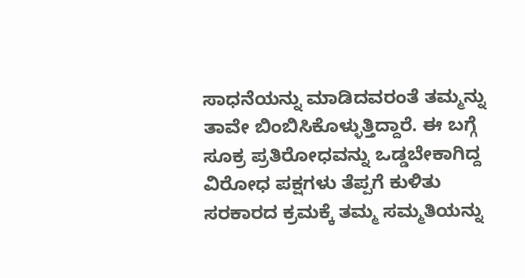ಸಾಧನೆಯನ್ನು ಮಾಡಿದವರಂತೆ ತಮ್ಮನ್ನು ತಾವೇ ಬಿಂಬಿಸಿಕೊಳ್ಳುತ್ತಿದ್ದಾರೆ. ಈ ಬಗ್ಗೆ ಸೂಕ್ರ ಪ್ರತಿರೋಧವನ್ನು ಒಡ್ಡಬೇಕಾಗಿದ್ದ ವಿರೋಧ ಪಕ್ಷಗಳು ತೆಪ್ಪಗೆ ಕುಳಿತು ಸರಕಾರದ ಕ್ರಮಕ್ಕೆ ತಮ್ಮ ಸಮ್ಮತಿಯನ್ನು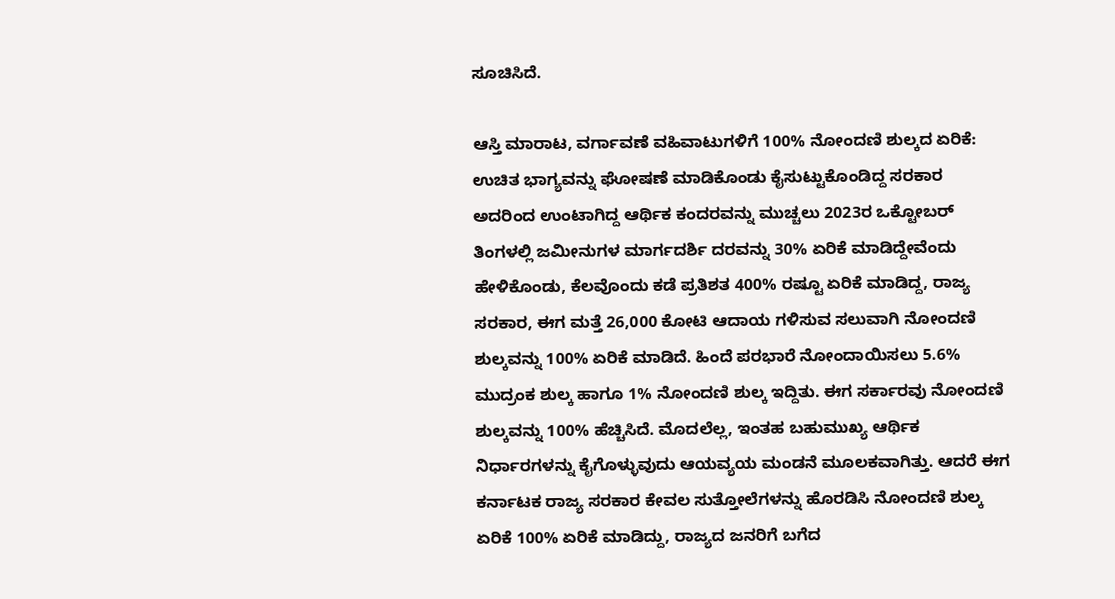ಸೂಚಿಸಿದೆ.

ಆಸ್ತಿ ಮಾರಾಟ, ವರ್ಗಾವಣೆ ವಹಿವಾಟುಗಳಿಗೆ 100% ನೋಂದಣಿ ಶುಲ್ಕದ ಏರಿಕೆ:
ಉಚಿತ ಭಾಗ್ಯವನ್ನು ಘೋಷಣೆ ಮಾಡಿಕೊಂಡು ಕೈಸುಟ್ಟುಕೊಂಡಿದ್ದ ಸರಕಾರ ಅದರಿಂದ ಉಂಟಾಗಿದ್ದ ಆರ್ಥಿಕ ಕಂದರವನ್ನು ಮುಚ್ಚಲು 2023ರ ಒಕ್ಟೋಬರ್ ತಿಂಗಳಲ್ಲಿ ಜಮೀನುಗಳ ಮಾರ್ಗದರ್ಶಿ ದರವನ್ನು 30% ಏರಿಕೆ ಮಾಡಿದ್ದೇವೆಂದು ಹೇಳಿಕೊಂಡು, ಕೆಲವೊಂದು ಕಡೆ ಪ್ರತಿಶತ 400% ರಷ್ಟೂ ಏರಿಕೆ ಮಾಡಿದ್ದ, ರಾಜ್ಯ ಸರಕಾರ, ಈಗ ಮತ್ತೆ 26,000 ಕೋಟಿ ಆದಾಯ ಗಳಿಸುವ ಸಲುವಾಗಿ ನೋಂದಣಿ ಶುಲ್ಕವನ್ನು 100% ಏರಿಕೆ ಮಾಡಿದೆ. ಹಿಂದೆ ಪರಭಾರೆ ನೋಂದಾಯಿಸಲು 5.6% ಮುದ್ರಂಕ ಶುಲ್ಕ ಹಾಗೂ 1% ನೋಂದಣಿ ಶುಲ್ಕ ಇದ್ದಿತು. ಈಗ ಸರ್ಕಾರವು ನೋಂದಣಿ ಶುಲ್ಕವನ್ನು 100% ಹೆಚ್ಚಿಸಿದೆ. ಮೊದಲೆಲ್ಲ, ಇಂತಹ ಬಹುಮುಖ್ಯ ಆರ್ಥಿಕ ನಿರ್ಧಾರಗಳನ್ನು ಕೈಗೊಳ್ಳುವುದು ಆಯವ್ಯಯ ಮಂಡನೆ ಮೂಲಕವಾಗಿತ್ತು. ಆದರೆ ಈಗ ಕರ್ನಾಟಕ ರಾಜ್ಯ ಸರಕಾರ ಕೇವಲ ಸುತ್ತೋಲೆಗಳನ್ನು ಹೊರಡಿಸಿ ನೋಂದಣಿ ಶುಲ್ಕ ಏರಿಕೆ 100% ಏರಿಕೆ ಮಾಡಿದ್ದು, ರಾಜ್ಯದ ಜನರಿಗೆ ಬಗೆದ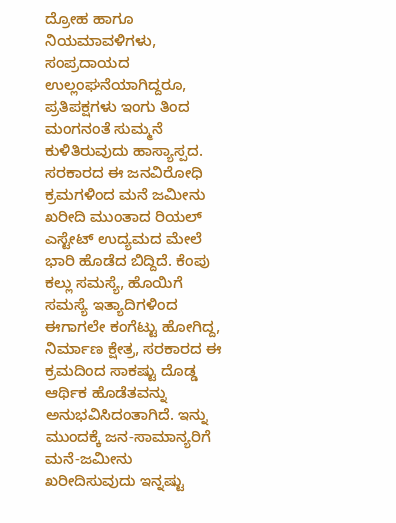ದ್ರೋಹ ಹಾಗೂ ನಿಯಮಾವಳಿಗಳು, ಸಂಪ್ರದಾಯದ ಉಲ್ಲಂಘನೆಯಾಗಿದ್ದರೂ, ಪ್ರತಿಪಕ್ಷಗಳು ಇಂಗು ತಿಂದ ಮಂಗನಂತೆ ಸುಮ್ಮನೆ ಕುಳಿತಿರುವುದು ಹಾಸ್ಯಾಸ್ಪದ.
ಸರಕಾರದ ಈ ಜನವಿರೋಧಿ ಕ್ರಮಗಳಿಂದ ಮನೆ ಜಮೀನು ಖರೀದಿ ಮುಂತಾದ ರಿಯಲ್ ಎಸ್ಟೇಟ್ ಉದ್ಯಮದ ಮೇಲೆ ಭಾರಿ ಹೊಡೆದ ಬಿದ್ದಿದೆ. ಕೆಂಪು ಕಲ್ಲು ಸಮಸ್ಯೆ, ಹೊಯಿಗೆ ಸಮಸ್ಯೆ ಇತ್ಯಾದಿಗಳಿಂದ ಈಗಾಗಲೇ ಕಂಗೆಟ್ಟು ಹೋಗಿದ್ದ, ನಿರ್ಮಾಣ ಕ್ಷೇತ್ರ, ಸರಕಾರದ ಈ ಕ್ರಮದಿಂದ ಸಾಕಷ್ಟು ದೊಡ್ಡ ಆರ್ಥಿಕ ಹೊಡೆತವನ್ನು ಅನುಭವಿಸಿದಂತಾಗಿದೆ. ಇನ್ನು ಮುಂದಕ್ಕೆ ಜನ-ಸಾಮಾನ್ಯರಿಗೆ ಮನೆ-ಜಮೀನು ಖರೀದಿಸುವುದು ಇನ್ನಷ್ಟು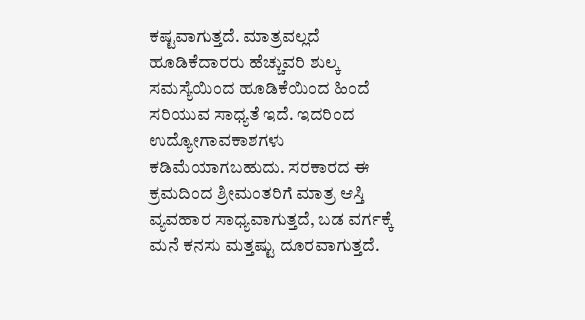ಕಷ್ಟವಾಗುತ್ತದೆ. ಮಾತ್ರವಲ್ಲದೆ ಹೂಡಿಕೆದಾರರು ಹೆಚ್ಚುವರಿ ಶುಲ್ಕ ಸಮಸ್ಯೆಯಿಂದ ಹೂಡಿಕೆಯಿಂದ ಹಿಂದೆ ಸರಿಯುವ ಸಾಧ್ಯತೆ ಇದೆ. ಇದರಿಂದ ಉದ್ಯೋಗಾವಕಾಶಗಳು ಕಡಿಮೆಯಾಗಬಹುದು. ಸರಕಾರದ ಈ ಕ್ರಮದಿಂದ ಶ್ರೀಮಂತರಿಗೆ ಮಾತ್ರ ಆಸ್ತಿ ವ್ಯವಹಾರ ಸಾಧ್ಯವಾಗುತ್ತದೆ, ಬಡ ವರ್ಗಕ್ಕೆ ಮನೆ ಕನಸು ಮತ್ತಷ್ಟು ದೂರವಾಗುತ್ತದೆ.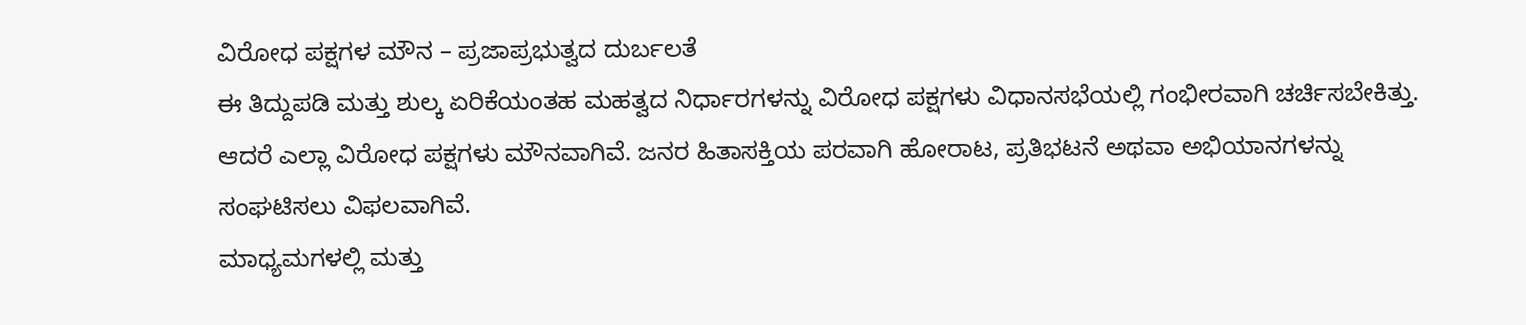ವಿರೋಧ ಪಕ್ಷಗಳ ಮೌನ – ಪ್ರಜಾಪ್ರಭುತ್ವದ ದುರ್ಬಲತೆ
ಈ ತಿದ್ದುಪಡಿ ಮತ್ತು ಶುಲ್ಕ ಏರಿಕೆಯಂತಹ ಮಹತ್ವದ ನಿರ್ಧಾರಗಳನ್ನು ವಿರೋಧ ಪಕ್ಷಗಳು ವಿಧಾನಸಭೆಯಲ್ಲಿ ಗಂಭೀರವಾಗಿ ಚರ್ಚಿಸಬೇಕಿತ್ತು. ಆದರೆ ಎಲ್ಲಾ ವಿರೋಧ ಪಕ್ಷಗಳು ಮೌನವಾಗಿವೆ. ಜನರ ಹಿತಾಸಕ್ತಿಯ ಪರವಾಗಿ ಹೋರಾಟ, ಪ್ರತಿಭಟನೆ ಅಥವಾ ಅಭಿಯಾನಗಳನ್ನು ಸಂಘಟಿಸಲು ವಿಫಲವಾಗಿವೆ.
ಮಾಧ್ಯಮಗಳಲ್ಲಿ ಮತ್ತು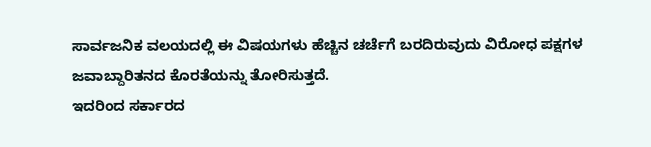ಸಾರ್ವಜನಿಕ ವಲಯದಲ್ಲಿ ಈ ವಿಷಯಗಳು ಹೆಚ್ಚಿನ ಚರ್ಚೆಗೆ ಬರದಿರುವುದು ವಿರೋಧ ಪಕ್ಷಗಳ ಜವಾಬ್ದಾರಿತನದ ಕೊರತೆಯನ್ನು ತೋರಿಸುತ್ತದೆ.
ಇದರಿಂದ ಸರ್ಕಾರದ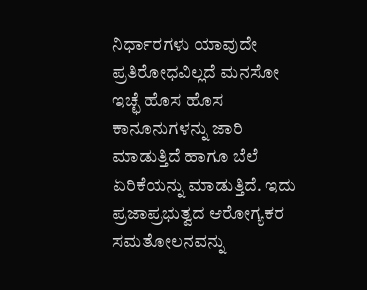ನಿರ್ಧಾರಗಳು ಯಾವುದೇ ಪ್ರತಿರೋಧವಿಲ್ಲದೆ ಮನಸೋ ಇಚ್ಛೆ ಹೊಸ ಹೊಸ ಕಾನೂನುಗಳನ್ನು ಜಾರಿ ಮಾಡುತ್ತಿದೆ ಹಾಗೂ ಬೆಲೆ ಏರಿಕೆಯನ್ನು ಮಾಡುತ್ತಿದೆ. ಇದು ಪ್ರಜಾಪ್ರಭುತ್ವದ ಆರೋಗ್ಯಕರ ಸಮತೋಲನವನ್ನು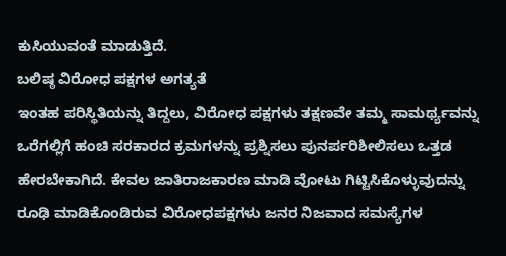ಕುಸಿಯುವಂತೆ ಮಾಡುತ್ತಿದೆ.
ಬಲಿಷ್ಠ ವಿರೋಧ ಪಕ್ಷಗಳ ಅಗತ್ಯತೆ
ಇಂತಹ ಪರಿಸ್ಥಿತಿಯನ್ನು ತಿದ್ದಲು, ವಿರೋಧ ಪಕ್ಷಗಳು ತಕ್ಷಣವೇ ತಮ್ಮ ಸಾಮರ್ಥ್ಯವನ್ನು ಒರೆಗಲ್ಲಿಗೆ ಹಂಚಿ ಸರಕಾರದ ಕ್ರಮಗಳನ್ನು ಪ್ರಶ್ನಿಸಲು ಪುನರ್ಪರಿಶೀಲಿಸಲು ಒತ್ತಡ ಹೇರಬೇಕಾಗಿದೆ. ಕೇವಲ ಜಾತಿರಾಜಕಾರಣ ಮಾಡಿ ವೋಟು ಗಿಟ್ಟಿಸಿಕೊಳ್ಳುವುದನ್ನು ರೂಢಿ ಮಾಡಿಕೊಂಡಿರುವ ವಿರೋಧಪಕ್ಷಗಳು ಜನರ ನಿಜವಾದ ಸಮಸ್ಯೆಗಳ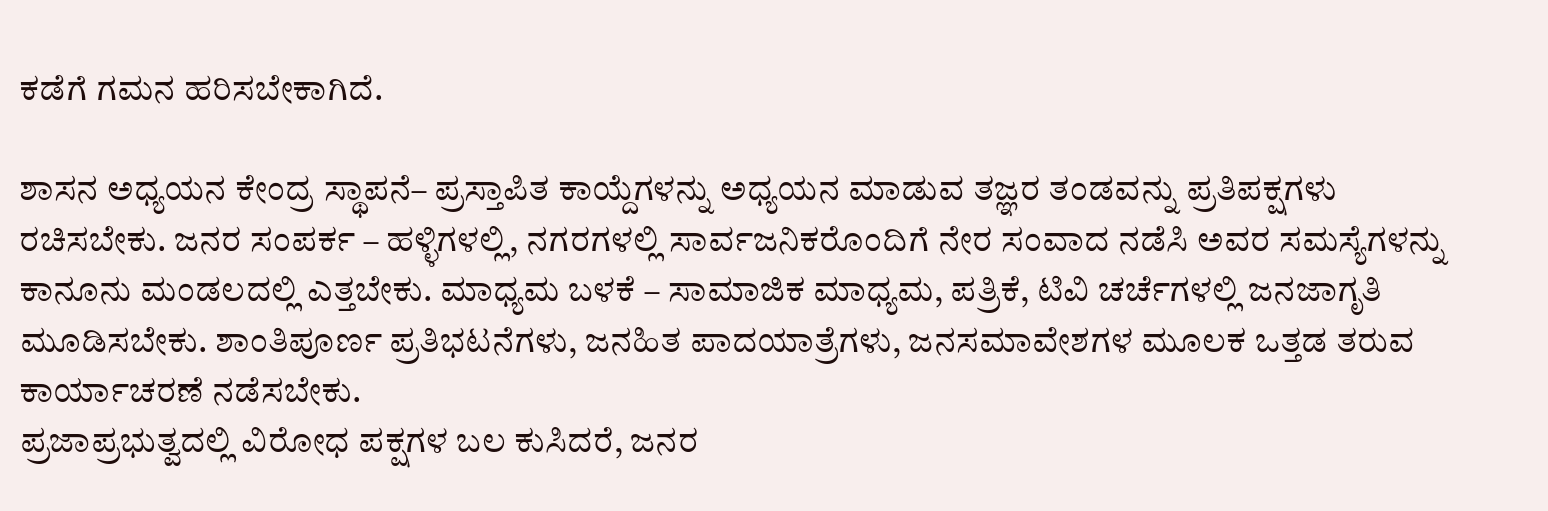ಕಡೆಗೆ ಗಮನ ಹರಿಸಬೇಕಾಗಿದೆ.

ಶಾಸನ ಅಧ್ಯಯನ ಕೇಂದ್ರ ಸ್ಥಾಪನೆ– ಪ್ರಸ್ತಾಪಿತ ಕಾಯ್ದೆಗಳನ್ನು ಅಧ್ಯಯನ ಮಾಡುವ ತಜ್ಞರ ತಂಡವನ್ನು ಪ್ರತಿಪಕ್ಷಗಳು ರಚಿಸಬೇಕು. ಜನರ ಸಂಪರ್ಕ – ಹಳ್ಳಿಗಳಲ್ಲಿ, ನಗರಗಳಲ್ಲಿ ಸಾರ್ವಜನಿಕರೊಂದಿಗೆ ನೇರ ಸಂವಾದ ನಡೆಸಿ ಅವರ ಸಮಸ್ಯೆಗಳನ್ನು ಕಾನೂನು ಮಂಡಲದಲ್ಲಿ ಎತ್ತಬೇಕು. ಮಾಧ್ಯಮ ಬಳಕೆ – ಸಾಮಾಜಿಕ ಮಾಧ್ಯಮ, ಪತ್ರಿಕೆ, ಟಿವಿ ಚರ್ಚೆಗಳಲ್ಲಿ ಜನಜಾಗೃತಿ ಮೂಡಿಸಬೇಕು. ಶಾಂತಿಪೂರ್ಣ ಪ್ರತಿಭಟನೆಗಳು, ಜನಹಿತ ಪಾದಯಾತ್ರೆಗಳು, ಜನಸಮಾವೇಶಗಳ ಮೂಲಕ ಒತ್ತಡ ತರುವ ಕಾರ್ಯಾಚರಣೆ ನಡೆಸಬೇಕು.
ಪ್ರಜಾಪ್ರಭುತ್ವದಲ್ಲಿ ವಿರೋಧ ಪಕ್ಷಗಳ ಬಲ ಕುಸಿದರೆ, ಜನರ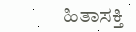ಹಿತಾಸಕ್ತಿ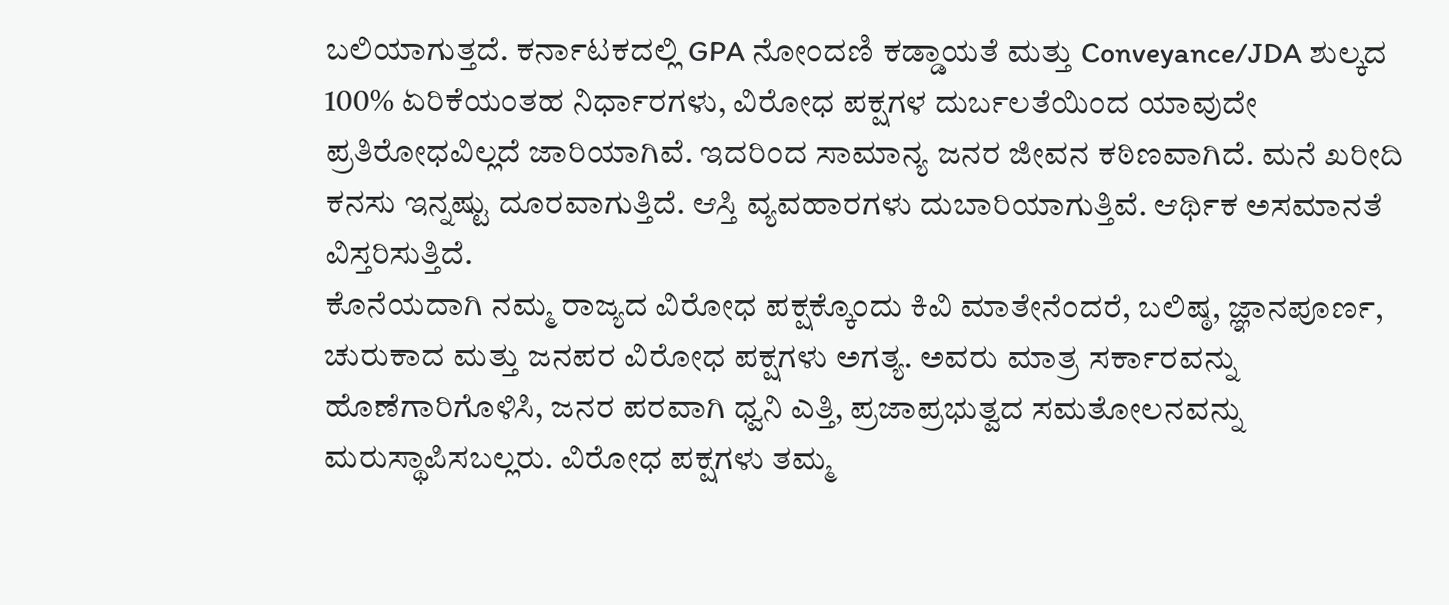ಬಲಿಯಾಗುತ್ತದೆ. ಕರ್ನಾಟಕದಲ್ಲಿ GPA ನೋಂದಣಿ ಕಡ್ಡಾಯತೆ ಮತ್ತು Conveyance/JDA ಶುಲ್ಕದ 100% ಏರಿಕೆಯಂತಹ ನಿರ್ಧಾರಗಳು, ವಿರೋಧ ಪಕ್ಷಗಳ ದುರ್ಬಲತೆಯಿಂದ ಯಾವುದೇ ಪ್ರತಿರೋಧವಿಲ್ಲದೆ ಜಾರಿಯಾಗಿವೆ. ಇದರಿಂದ ಸಾಮಾನ್ಯ ಜನರ ಜೀವನ ಕಠಿಣವಾಗಿದೆ. ಮನೆ ಖರೀದಿ ಕನಸು ಇನ್ನಷ್ಟು ದೂರವಾಗುತ್ತಿದೆ. ಆಸ್ತಿ ವ್ಯವಹಾರಗಳು ದುಬಾರಿಯಾಗುತ್ತಿವೆ. ಆರ್ಥಿಕ ಅಸಮಾನತೆ ವಿಸ್ತರಿಸುತ್ತಿದೆ.
ಕೊನೆಯದಾಗಿ ನಮ್ಮ ರಾಜ್ಯದ ವಿರೋಧ ಪಕ್ಷಕ್ಕೊಂದು ಕಿವಿ ಮಾತೇನೆಂದರೆ, ಬಲಿಷ್ಠ, ಜ್ಞಾನಪೂರ್ಣ, ಚುರುಕಾದ ಮತ್ತು ಜನಪರ ವಿರೋಧ ಪಕ್ಷಗಳು ಅಗತ್ಯ. ಅವರು ಮಾತ್ರ ಸರ್ಕಾರವನ್ನು ಹೊಣೆಗಾರಿಗೊಳಿಸಿ, ಜನರ ಪರವಾಗಿ ಧ್ವನಿ ಎತ್ತಿ, ಪ್ರಜಾಪ್ರಭುತ್ವದ ಸಮತೋಲನವನ್ನು ಮರುಸ್ಥಾಪಿಸಬಲ್ಲರು. ವಿರೋಧ ಪಕ್ಷಗಳು ತಮ್ಮ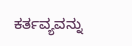ಕರ್ತವ್ಯವನ್ನು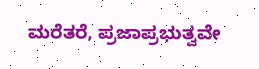ಮರೆತರೆ, ಪ್ರಜಾಪ್ರಭುತ್ವವೇ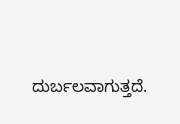ದುರ್ಬಲವಾಗುತ್ತದೆ.